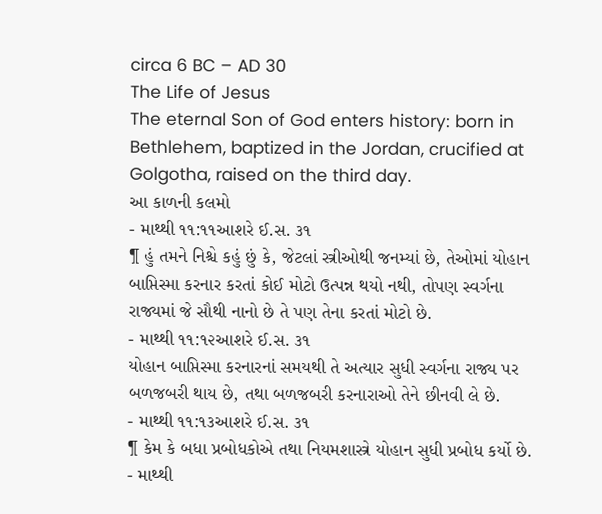circa 6 BC – AD 30
The Life of Jesus
The eternal Son of God enters history: born in Bethlehem, baptized in the Jordan, crucified at Golgotha, raised on the third day.
આ કાળની કલમો
- માથ્થી ૧૧:૧૧આશરે ઈ.સ. ૩૧
¶ હું તમને નિશ્ચે કહું છું કે, જેટલાં સ્ત્રીઓથી જનમ્યાં છે, તેઓમાં યોહાન બાપ્તિસ્મા કરનાર કરતાં કોઈ મોટો ઉત્પન્ન થયો નથી, તોપણ સ્વર્ગના રાજ્યમાં જે સૌથી નાનો છે તે પણ તેના કરતાં મોટો છે.
- માથ્થી ૧૧:૧૨આશરે ઈ.સ. ૩૧
યોહાન બાપ્તિસ્મા કરનારનાં સમયથી તે અત્યાર સુધી સ્વર્ગના રાજ્ય પર બળજબરી થાય છે, તથા બળજબરી કરનારાઓ તેને છીનવી લે છે.
- માથ્થી ૧૧:૧૩આશરે ઈ.સ. ૩૧
¶ કેમ કે બધા પ્રબોધકોએ તથા નિયમશાસ્ત્રે યોહાન સુધી પ્રબોધ કર્યો છે.
- માથ્થી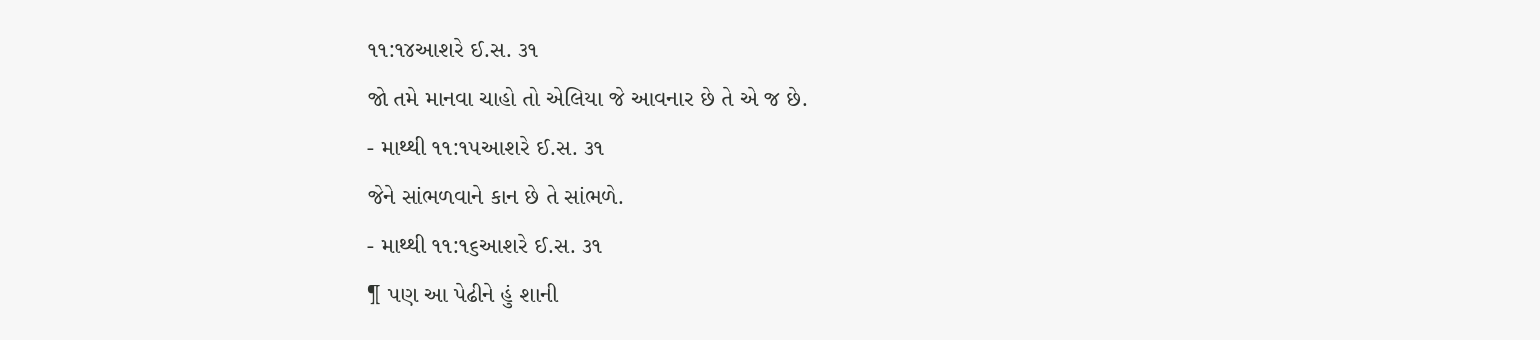૧૧:૧૪આશરે ઈ.સ. ૩૧
જો તમે માનવા ચાહો તો એલિયા જે આવનાર છે તે એ જ છે.
- માથ્થી ૧૧:૧૫આશરે ઈ.સ. ૩૧
જેને સાંભળવાને કાન છે તે સાંભળે.
- માથ્થી ૧૧:૧૬આશરે ઈ.સ. ૩૧
¶ પણ આ પેઢીને હું શાની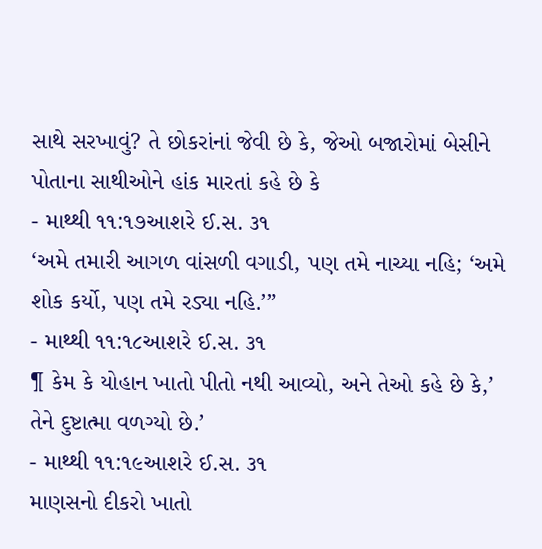સાથે સરખાવું? તે છોકરાંનાં જેવી છે કે, જેઓ બજારોમાં બેસીને પોતાના સાથીઓને હાંક મારતાં કહે છે કે
- માથ્થી ૧૧:૧૭આશરે ઈ.સ. ૩૧
‘અમે તમારી આગળ વાંસળી વગાડી, પણ તમે નાચ્યા નહિ; ‘અમે શોક કર્યો, પણ તમે રડ્યા નહિ.’”
- માથ્થી ૧૧:૧૮આશરે ઈ.સ. ૩૧
¶ કેમ કે યોહાન ખાતો પીતો નથી આવ્યો, અને તેઓ કહે છે કે,’ તેને દુષ્ટાત્મા વળગ્યો છે.’
- માથ્થી ૧૧:૧૯આશરે ઈ.સ. ૩૧
માણસનો દીકરો ખાતો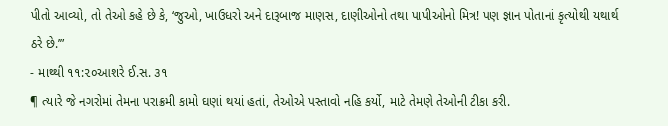પીતો આવ્યો, તો તેઓ કહે છે કે, ‘જુઓ, ખાઉધરો અને દારૂબાજ માણસ, દાણીઓનો તથા પાપીઓનો મિત્ર! પણ જ્ઞાન પોતાનાં કૃત્યોથી યથાર્થ ઠરે છે.’”
- માથ્થી ૧૧:૨૦આશરે ઈ.સ. ૩૧
¶ ત્યારે જે નગરોમાં તેમના પરાક્રમી કામો ઘણાં થયાં હતાં, તેઓએ પસ્તાવો નહિ કર્યો, માટે તેમણે તેઓની ટીકા કરી.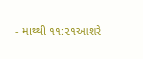- માથ્થી ૧૧:૨૧આશરે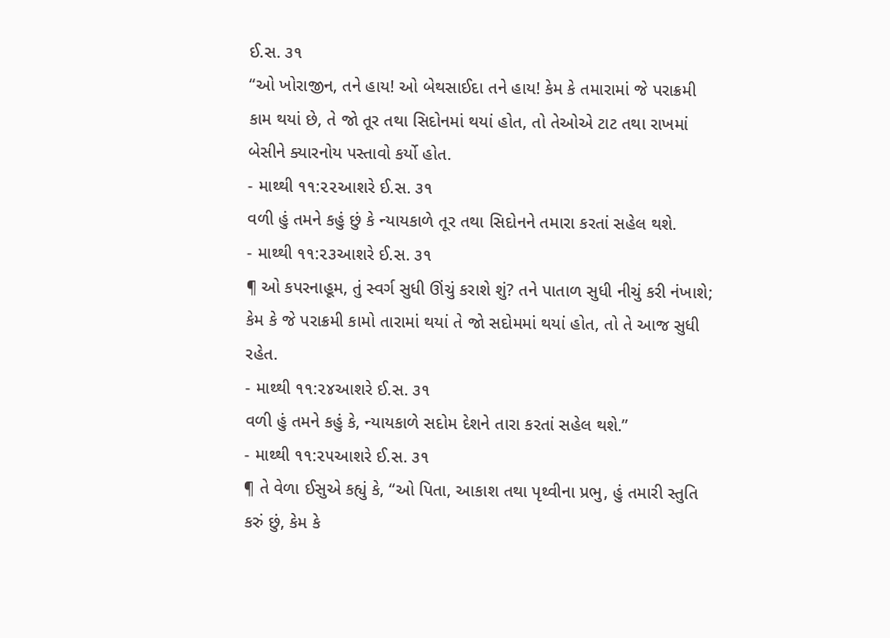ઈ.સ. ૩૧
“ઓ ખોરાજીન, તને હાય! ઓ બેથસાઈદા તને હાય! કેમ કે તમારામાં જે પરાક્રમી કામ થયાં છે, તે જો તૂર તથા સિદોનમાં થયાં હોત, તો તેઓએ ટાટ તથા રાખમાં બેસીને ક્યારનોય પસ્તાવો કર્યો હોત.
- માથ્થી ૧૧:૨૨આશરે ઈ.સ. ૩૧
વળી હું તમને કહું છું કે ન્યાયકાળે તૂર તથા સિદોનને તમારા કરતાં સહેલ થશે.
- માથ્થી ૧૧:૨૩આશરે ઈ.સ. ૩૧
¶ ઓ કપરનાહૂમ, તું સ્વર્ગ સુધી ઊંચું કરાશે શું? તને પાતાળ સુધી નીચું કરી નંખાશે; કેમ કે જે પરાક્રમી કામો તારામાં થયાં તે જો સદોમમાં થયાં હોત, તો તે આજ સુધી રહેત.
- માથ્થી ૧૧:૨૪આશરે ઈ.સ. ૩૧
વળી હું તમને કહું કે, ન્યાયકાળે સદોમ દેશને તારા કરતાં સહેલ થશે.”
- માથ્થી ૧૧:૨૫આશરે ઈ.સ. ૩૧
¶ તે વેળા ઈસુએ કહ્યું કે, “ઓ પિતા, આકાશ તથા પૃથ્વીના પ્રભુ, હું તમારી સ્તુતિ કરું છું, કેમ કે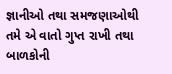જ્ઞાનીઓ તથા સમજણાઓથી તમે એ વાતો ગુપ્ત રાખી તથા બાળકોની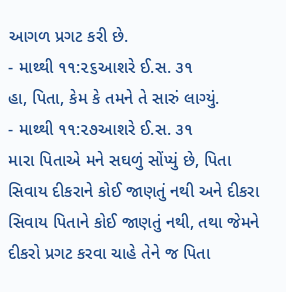આગળ પ્રગટ કરી છે.
- માથ્થી ૧૧:૨૬આશરે ઈ.સ. ૩૧
હા, પિતા, કેમ કે તમને તે સારું લાગ્યું.
- માથ્થી ૧૧:૨૭આશરે ઈ.સ. ૩૧
મારા પિતાએ મને સઘળું સોંપ્યું છે, પિતા સિવાય દીકરાને કોઈ જાણતું નથી અને દીકરા સિવાય પિતાને કોઈ જાણતું નથી, તથા જેમને દીકરો પ્રગટ કરવા ચાહે તેને જ પિતા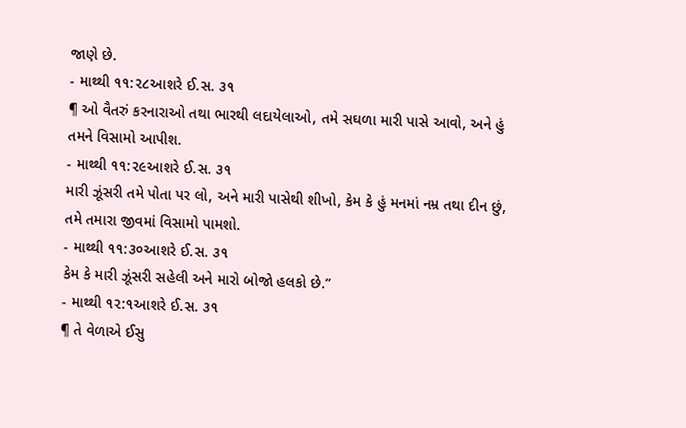જાણે છે.
- માથ્થી ૧૧:૨૮આશરે ઈ.સ. ૩૧
¶ ઓ વૈતરું કરનારાઓ તથા ભારથી લદાયેલાઓ, તમે સઘળા મારી પાસે આવો, અને હું તમને વિસામો આપીશ.
- માથ્થી ૧૧:૨૯આશરે ઈ.સ. ૩૧
મારી ઝૂંસરી તમે પોતા પર લો, અને મારી પાસેથી શીખો, કેમ કે હું મનમાં નમ્ર તથા દીન છું, તમે તમારા જીવમાં વિસામો પામશો.
- માથ્થી ૧૧:૩૦આશરે ઈ.સ. ૩૧
કેમ કે મારી ઝૂંસરી સહેલી અને મારો બોજો હલકો છે.”
- માથ્થી ૧૨:૧આશરે ઈ.સ. ૩૧
¶ તે વેળાએ ઈસુ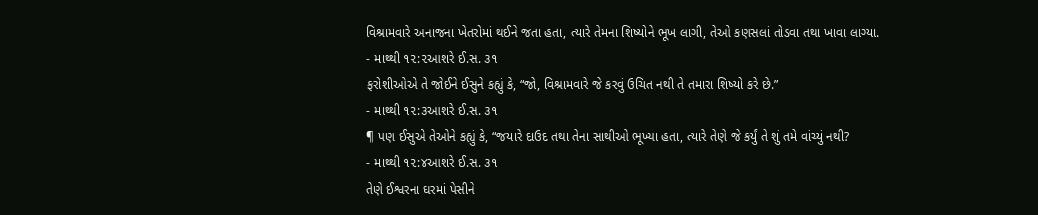વિશ્રામવારે અનાજના ખેતરોમાં થઈને જતા હતા, ત્યારે તેમના શિષ્યોને ભૂખ લાગી, તેઓ કણસલાં તોડવા તથા ખાવા લાગ્યા.
- માથ્થી ૧૨:૨આશરે ઈ.સ. ૩૧
ફરોશીઓએ તે જોઈને ઈસુને કહ્યું કે, “જો, વિશ્રામવારે જે કરવું ઉચિત નથી તે તમારા શિષ્યો કરે છે.”
- માથ્થી ૧૨:૩આશરે ઈ.સ. ૩૧
¶ પણ ઈસુએ તેઓને કહ્યું કે, “જયારે દાઉદ તથા તેના સાથીઓ ભૂખ્યા હતા, ત્યારે તેણે જે કર્યું તે શું તમે વાંચ્યું નથી?
- માથ્થી ૧૨:૪આશરે ઈ.સ. ૩૧
તેણે ઈશ્વરના ઘરમાં પેસીને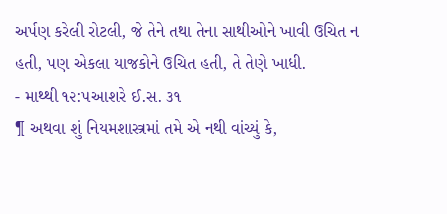અર્પણ કરેલી રોટલી, જે તેને તથા તેના સાથીઓને ખાવી ઉચિત ન હતી, પણ એકલા યાજકોને ઉચિત હતી, તે તેણે ખાધી.
- માથ્થી ૧૨:૫આશરે ઈ.સ. ૩૧
¶ અથવા શું નિયમશાસ્ત્રમાં તમે એ નથી વાંચ્યું કે,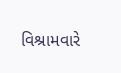વિશ્રામવારે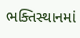ભક્તિસ્થાનમાં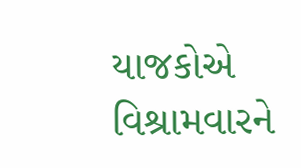યાજકોએ વિશ્રામવારને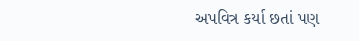અપવિત્ર કર્યા છતાં પણ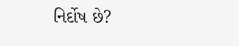નિર્દોષ છે?